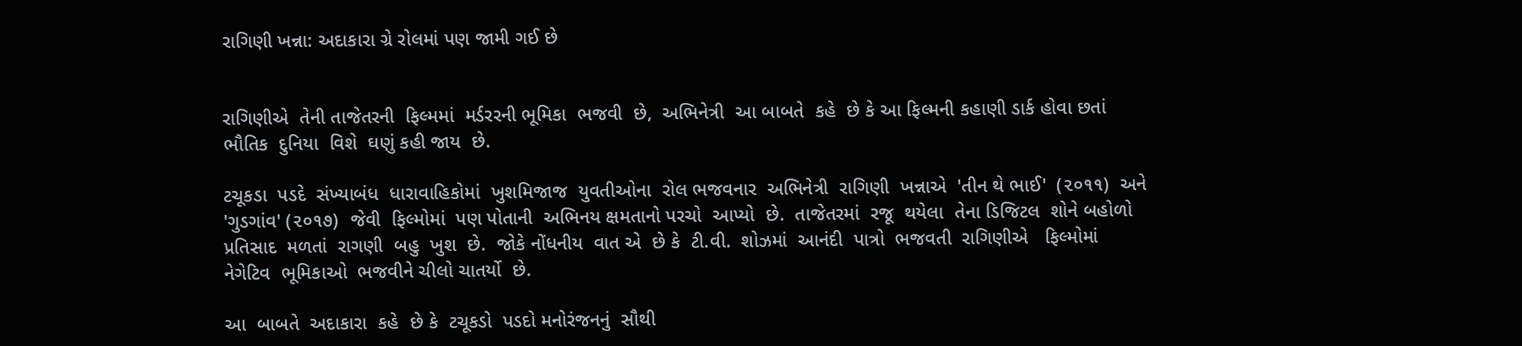રાગિણી ખન્ના: અદાકારા ગ્રે રોલમાં પણ જામી ગઈ છે


રાગિણીએ  તેની તાજેતરની  ફિલ્મમાં  મર્ડરરની ભૂમિકા  ભજવી  છે,  અભિનેત્રી  આ બાબતે  કહે  છે કે આ ફિલ્મની કહાણી ડાર્ક હોવા છતાં ભૌતિક  દુનિયા  વિશે  ઘણું કહી જાય  છે.

ટચૂકડા  પડદે  સંખ્યાબંધ  ધારાવાહિકોમાં  ખુશમિજાજ  યુવતીઓના  રોલ ભજવનાર  અભિનેત્રી  રાગિણી  ખન્નાએ  'તીન થે ભાઈ'  (૨૦૧૧)  અને 'ગુડગાંવ' (૨૦૧૭)  જેવી  ફિલ્મોમાં  પણ પોતાની  અભિનય ક્ષમતાનો પરચો  આપ્યો  છે.  તાજેતરમાં  રજૂ  થયેલા  તેના ડિજિટલ  શોને બહોળો  પ્રતિસાદ  મળતાં  રાગણી  બહુ  ખુશ  છે.  જોકે નોંધનીય  વાત એ  છે કે  ટી.વી.  શોઝમાં  આનંદી  પાત્રો  ભજવતી  રાગિણીએ   ફિલ્મોમાં  નેગેટિવ  ભૂમિકાઓ  ભજવીને ચીલો ચાતર્યો  છે.

આ  બાબતે  અદાકારા  કહે  છે કે  ટચૂકડો  પડદો મનોરંજનનું  સૌથી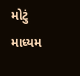મોટું માધ્યમ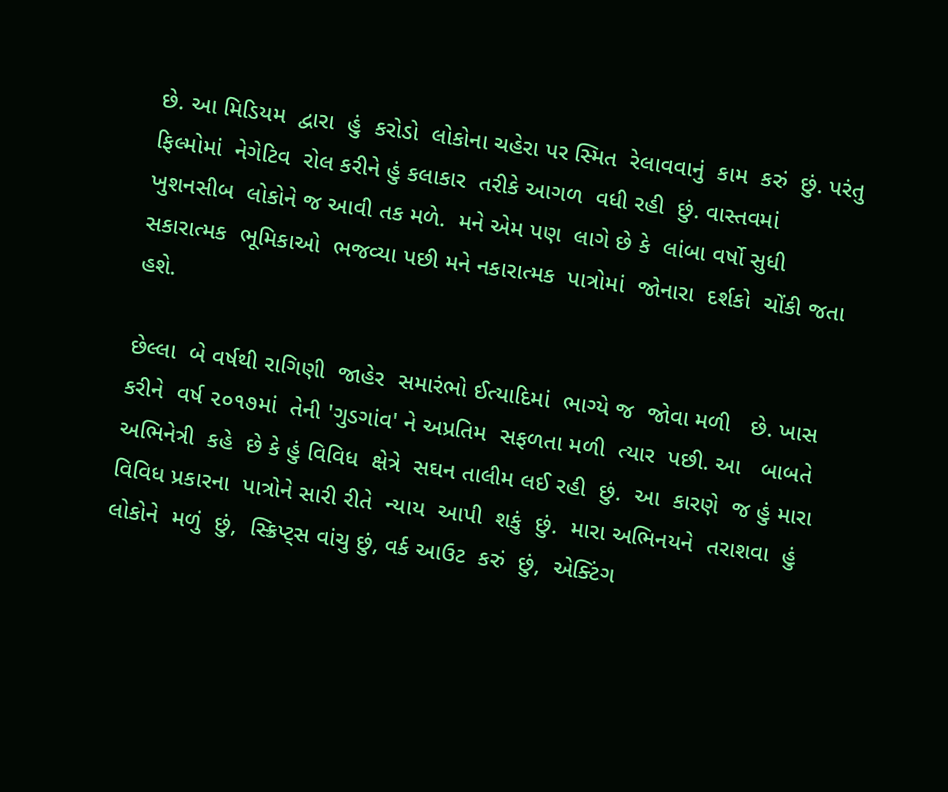છે. આ મિડિયમ  દ્વારા  હું  કરોડો  લોકોના ચહેરા પર સ્મિત  રેલાવવાનું  કામ  કરું  છું. પરંતુ  ફિલ્મોમાં  નેગેટિવ  રોલ કરીને હું કલાકાર  તરીકે આગળ  વધી રહી  છું. વાસ્તવમાં  ખુશનસીબ  લોકોને જ આવી તક મળે.  મને એમ પણ  લાગે છે કે  લાંબા વર્ષો સુધી  સકારાત્મક  ભૂમિકાઓ  ભજવ્યા પછી મને નકારાત્મક  પાત્રોમાં  જોનારા  દર્શકો  ચોંકી જતા હશે.

છેલ્લા  બે વર્ષથી રાગિણી  જાહેર  સમારંભો ઈત્યાદિમાં  ભાગ્યે જ  જોવા મળી   છે. ખાસ કરીને  વર્ષ ૨૦૧૭માં  તેની 'ગુડગાંવ' ને અપ્રતિમ  સફળતા મળી  ત્યાર  પછી. આ   બાબતે  અભિનેત્રી  કહે  છે કે હું વિવિધ  ક્ષેત્રે  સઘન તાલીમ લઈ રહી  છું.  આ  કારણે  જ હું મારા  વિવિધ પ્રકારના  પાત્રોને સારી રીતે  ન્યાય  આપી  શકું  છું.  મારા અભિનયને  તરાશવા  હું  લોકોને  મળું  છું,  સ્ક્રિપ્ટ્સ વાંચુ છું, વર્ક આઉટ  કરું  છું,  એક્ટિંગ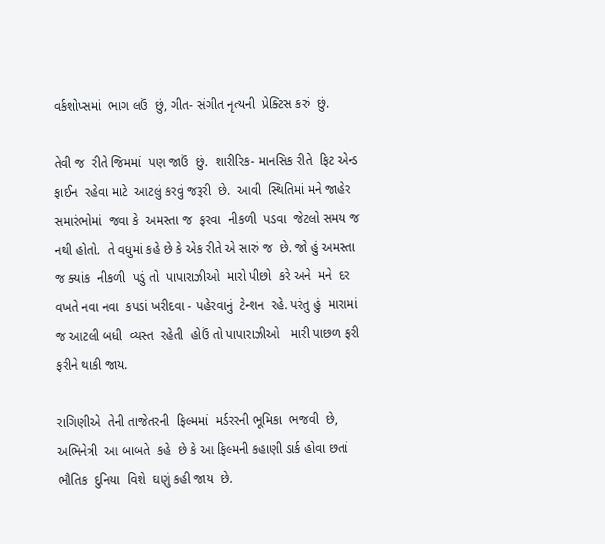વર્કશોપ્સમાં  ભાગ લઉં  છું, ગીત- સંગીત નૃત્યની  પ્રેક્ટિસ કરું  છું.

તેવી જ  રીતે જિમમાં  પણ જાઉં  છું.  શારીરિક- માનસિક રીતે  ફિટ એન્ડ ફાઈન  રહેવા માટે  આટલું કરવું જરૂરી  છે.  આવી  સ્થિતિમાં મને જાહેર  સમારંભોમાં  જવા કે  અમસ્તા જ  ફરવા  નીકળી  પડવા  જેટલો સમય જ નથી હોતો.  તે વધુમાં કહે છે કે એક રીતે એ સારું જ  છે. જો હું અમસ્તા  જ ક્યાંક  નીકળી  પડું તો  પાપારાઝીઓ  મારો પીછો  કરે અને  મને  દર વખતે નવા નવા  કપડાં ખરીદવા - પહેરવાનું  ટેન્શન  રહે. પરંતુ હું  મારામાં જ આટલી બધી  વ્યસ્ત  રહેતી  હોઉં તો પાપારાઝીઓ   મારી પાછળ ફરી ફરીને થાકી જાય.

રાગિણીએ  તેની તાજેતરની  ફિલ્મમાં  મર્ડરરની ભૂમિકા  ભજવી  છે,  અભિનેત્રી  આ બાબતે  કહે  છે કે આ ફિલ્મની કહાણી ડાર્ક હોવા છતાં ભૌતિક  દુનિયા  વિશે  ઘણું કહી જાય  છે.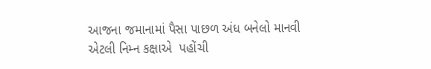આજના જમાનામાં પૈસા પાછળ અંધ બનેલો માનવી  એટલી નિમ્ન કક્ષાએ  પહોંચી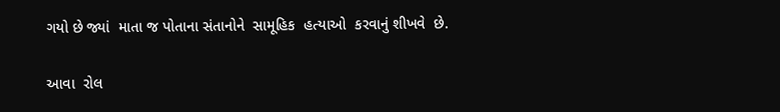ગયો છે જ્યાં  માતા જ પોતાના સંતાનોને  સામૂહિક  હત્યાઓ  કરવાનું શીખવે  છે.

આવા  રોલ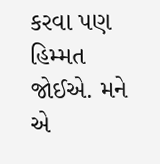કરવા પણ  હિમ્મત  જોઈએ. મને એ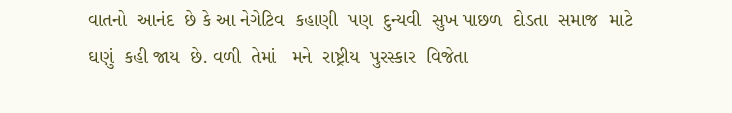વાતનો  આનંદ  છે કે આ નેગેટિવ  કહાણી  પણ  દુન્યવી  સુખ પાછળ  દોડતા  સમાજ  માટે  ઘણું  કહી જાય  છે. વળી  તેમાં   મને  રાષ્ટ્રીય  પુરસ્કાર  વિજેતા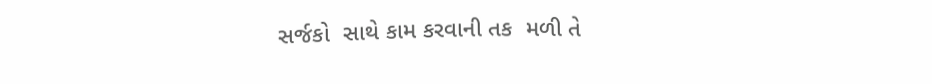સર્જકો  સાથે કામ કરવાની તક  મળી તે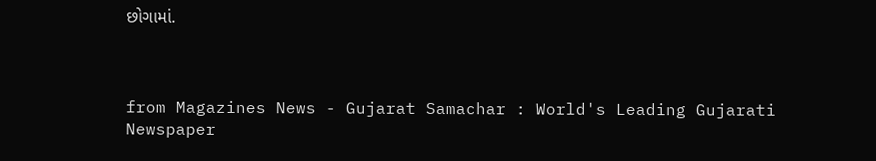છોગામાં.



from Magazines News - Gujarat Samachar : World's Leading Gujarati Newspaper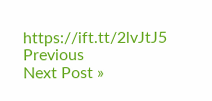https://ift.tt/2lvJtJ5
Previous
Next Post »